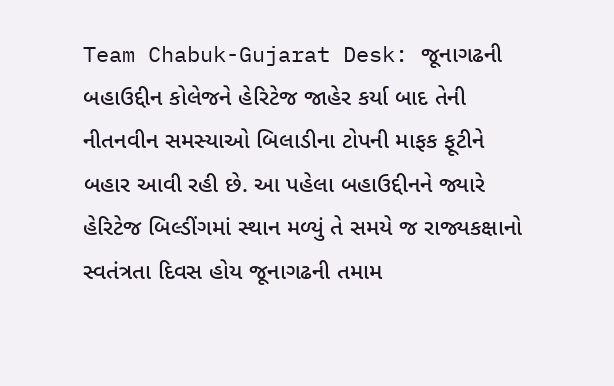Team Chabuk-Gujarat Desk: જૂનાગઢની બહાઉદ્દીન કોલેજને હેરિટેજ જાહેર કર્યા બાદ તેની નીતનવીન સમસ્યાઓ બિલાડીના ટોપની માફક ફૂટીને બહાર આવી રહી છે. આ પહેલા બહાઉદ્દીનને જ્યારે હેરિટેજ બિલ્ડીંગમાં સ્થાન મળ્યું તે સમયે જ રાજ્યકક્ષાનો સ્વતંત્રતા દિવસ હોય જૂનાગઢની તમામ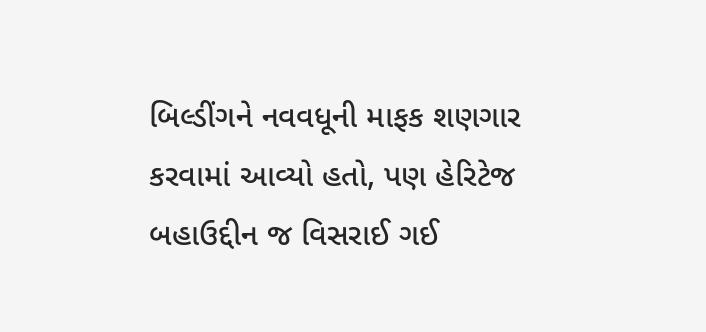બિલ્ડીંગને નવવધૂની માફક શણગાર કરવામાં આવ્યો હતો, પણ હેરિટેજ બહાઉદ્દીન જ વિસરાઈ ગઈ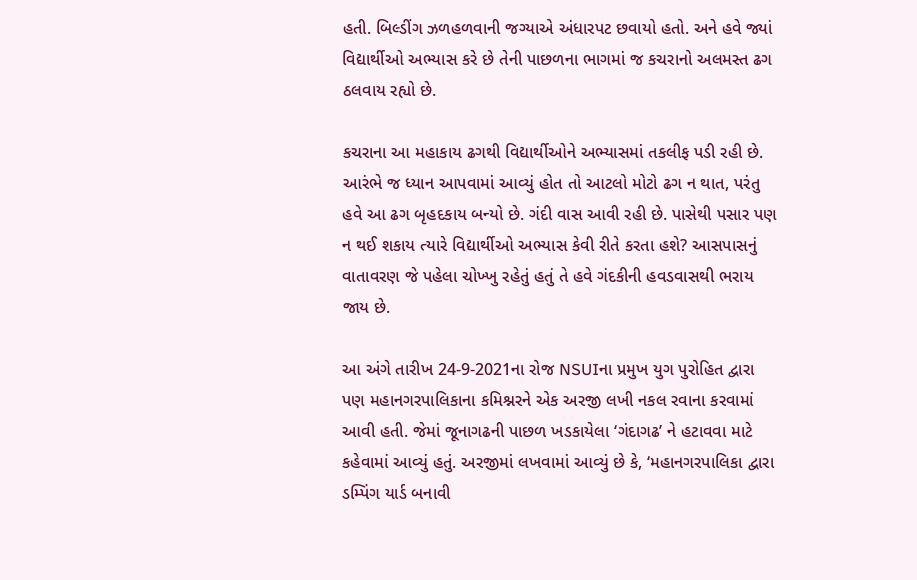હતી. બિલ્ડીંગ ઝળહળવાની જગ્યાએ અંધારપટ છવાયો હતો. અને હવે જ્યાં વિદ્યાર્થીઓ અભ્યાસ કરે છે તેની પાછળના ભાગમાં જ કચરાનો અલમસ્ત ઢગ ઠલવાય રહ્યો છે.

કચરાના આ મહાકાય ઢગથી વિદ્યાર્થીઓને અભ્યાસમાં તકલીફ પડી રહી છે. આરંભે જ ધ્યાન આપવામાં આવ્યું હોત તો આટલો મોટો ઢગ ન થાત, પરંતુ હવે આ ઢગ બૃહદકાય બન્યો છે. ગંદી વાસ આવી રહી છે. પાસેથી પસાર પણ ન થઈ શકાય ત્યારે વિદ્યાર્થીઓ અભ્યાસ કેવી રીતે કરતા હશે? આસપાસનું વાતાવરણ જે પહેલા ચોખ્ખુ રહેતું હતું તે હવે ગંદકીની હવડવાસથી ભરાય જાય છે.

આ અંગે તારીખ 24-9-2021ના રોજ NSUIના પ્રમુખ યુગ પુરોહિત દ્વારા પણ મહાનગરપાલિકાના કમિશ્નરને એક અરજી લખી નકલ રવાના કરવામાં આવી હતી. જેમાં જૂનાગઢની પાછળ ખડકાયેલા ‘ગંદાગઢ’ ને હટાવવા માટે કહેવામાં આવ્યું હતું. અરજીમાં લખવામાં આવ્યું છે કે, ‘મહાનગરપાલિકા દ્વારા ડમ્પિંગ યાર્ડ બનાવી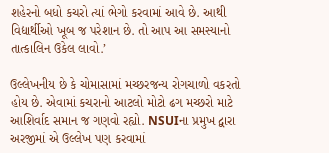શહેરનો બધો કચરો ત્યાં ભેગો કરવામાં આવે છે. આથી વિદ્યાર્થીઓ ખૂબ જ પરેશાન છે. તો આપ આ સમસ્યાનો તાત્કાલિન ઉકેલ લાવો.’

ઉલ્લેખનીય છે કે ચોમાસામાં મચ્છરજન્ય રોગચાળો વકરતો હોય છે. એવામાં કચરાનો આટલો મોટો ઢગ મચ્છરો માટે આશિર્વાદ સમાન જ ગણવો રહ્યો. NSUIના પ્રમુખ દ્વારા અરજીમાં એ ઉલ્લેખ પણ કરવામાં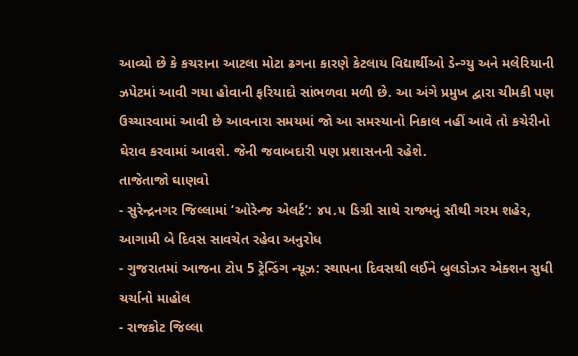આવ્યો છે કે કચરાના આટલા મોટા ઢગના કારણે કેટલાય વિદ્યાર્થીઓ ડેન્ગ્યુ અને મલેરિયાની ઝપેટમાં આવી ગયા હોવાની ફરિયાદો સાંભળવા મળી છે. આ અંગે પ્રમુખ દ્વારા ચીમકી પણ ઉચ્ચારવામાં આવી છે આવનારા સમયમાં જો આ સમસ્યાનો નિકાલ નહીં આવે તો કચેરીનો ઘેરાવ કરવામાં આવશે. જેની જવાબદારી પણ પ્રશાસનની રહેશે.
તાજેતાજો ઘાણવો
- સુરેન્દ્રનગર જિલ્લામાં ‘ઓરેન્જ એલર્ટ’: ૪૫.૫ ડિગ્રી સાથે રાજ્યનું સૌથી ગરમ શહેર, આગામી બે દિવસ સાવચેત રહેવા અનુરોધ
- ગુજરાતમાં આજના ટોપ 5 ટ્રેન્ડિંગ ન્યૂઝ: સ્થાપના દિવસથી લઈને બુલડોઝર એક્શન સુધી ચર્ચાનો માહોલ
- રાજકોટ જિલ્લા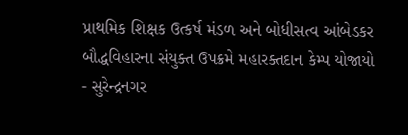પ્રાથમિક શિક્ષક ઉત્કર્ષ મંડળ અને બોધીસત્વ આંબેડકર બૌદ્ધવિહારના સંયુક્ત ઉપક્રમે મહારક્તદાન કેમ્પ યોજાયો
- સુરેન્દ્રનગર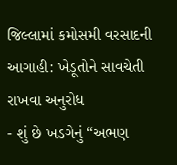જિલ્લામાં કમોસમી વરસાદની આગાહી: ખેડૂતોને સાવચેતી રાખવા અનુરોધ
- શું છે ખડગેનું “અભણ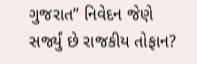ગુજરાત” નિવેદન જેણે સર્જ્યું છે રાજકીય તોફાન?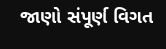જાણો સંપૂર્ણ વિગત